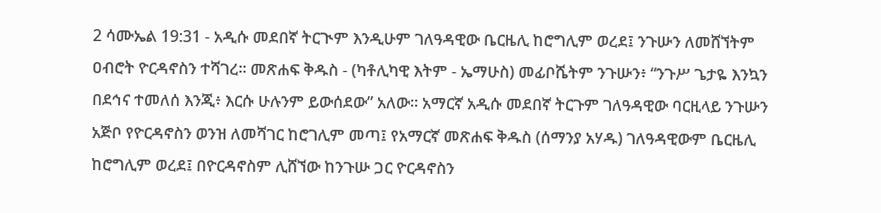2 ሳሙኤል 19:31 - አዲሱ መደበኛ ትርጒም እንዲሁም ገለዓዳዊው ቤርዜሊ ከሮግሊም ወረደ፤ ንጉሡን ለመሸኘትም ዐብሮት ዮርዳኖስን ተሻገረ። መጽሐፍ ቅዱስ - (ካቶሊካዊ እትም - ኤማሁስ) መፊቦሼትም ንጉሡን፥ “ንጉሥ ጌታዬ እንኳን በደኅና ተመለሰ እንጂ፥ እርሱ ሁሉንም ይውሰደው” አለው። አማርኛ አዲሱ መደበኛ ትርጉም ገለዓዳዊው ባርዚላይ ንጉሡን አጅቦ የዮርዳኖስን ወንዝ ለመሻገር ከሮገሊም መጣ፤ የአማርኛ መጽሐፍ ቅዱስ (ሰማንያ አሃዱ) ገለዓዳዊውም ቤርዜሊ ከሮግሊም ወረደ፤ በዮርዳኖስም ሊሸኘው ከንጉሡ ጋር ዮርዳኖስን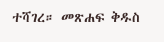ተሻገረ። መጽሐፍ ቅዱስ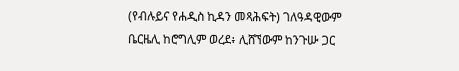(የብሉይና የሐዲስ ኪዳን መጻሕፍት) ገለዓዳዊውም ቤርዜሊ ከሮግሊም ወረደ፥ ሊሸኘውም ከንጉሡ ጋር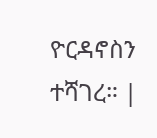ዮርዳኖስን ተሻገረ። |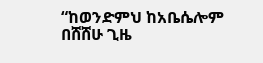“ከወንድምህ ከአቤሴሎም በሸሸሁ ጊዜ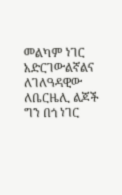መልካም ነገር አድርገውልኛልና ለገለዓዳዊው ለቤርዜሊ ልጆች ግን በጎ ነገር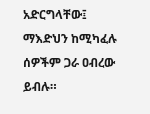አድርግላቸው፤ ማእድህን ከሚካፈሉ ሰዎችም ጋራ ዐብረው ይብሉ።